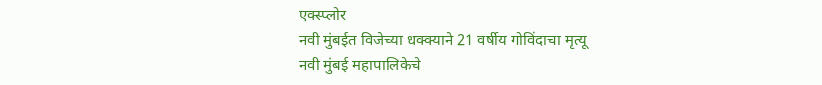एक्स्प्लोर
नवी मुंबईत विजेच्या धक्क्याने 21 वर्षीय गोविंदाचा मृत्यू
नवी मुंबई महापालिकेचे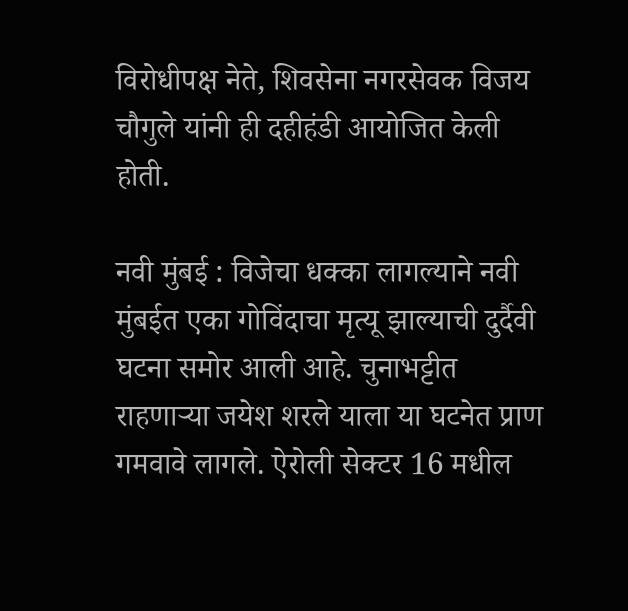विरोधीपक्ष नेते, शिवसेना नगरसेवक विजय चौगुले यांनी ही दहीहंडी आयोजित केली होती.

नवी मुंबई : विजेचा धक्का लागल्याने नवी मुंबईत एका गोविंदाचा मृत्यू झाल्याची दुर्दैवी घटना समोर आली आहे. चुनाभट्टीत राहणाऱ्या जयेश शरले याला या घटनेत प्राण गमवावे लागले. ऐरोली सेक्टर 16 मधील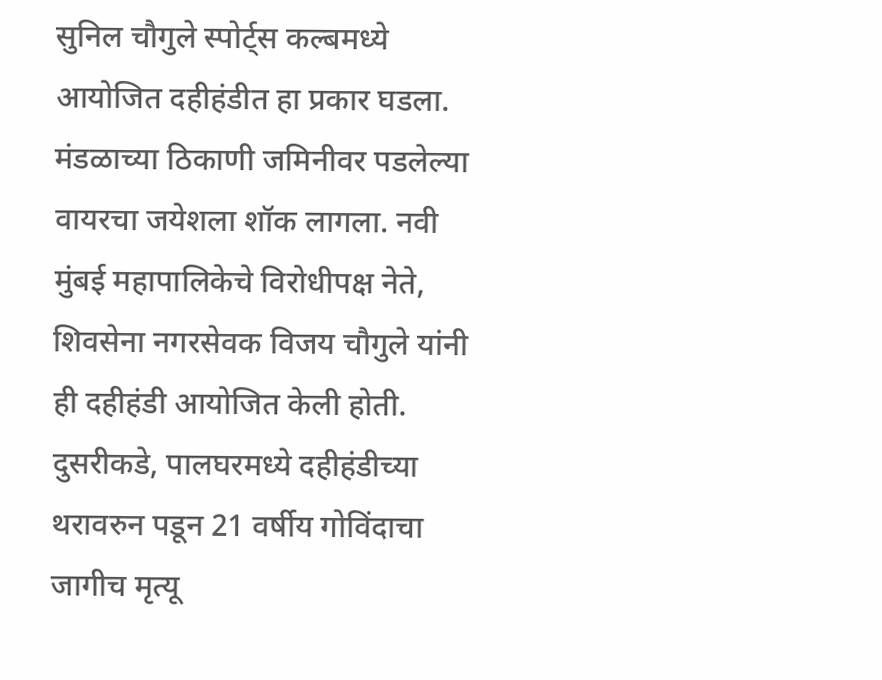सुनिल चौगुले स्पोर्ट्स कल्बमध्ये आयोजित दहीहंडीत हा प्रकार घडला. मंडळाच्या ठिकाणी जमिनीवर पडलेल्या वायरचा जयेशला शॉक लागला. नवी मुंबई महापालिकेचे विरोधीपक्ष नेते, शिवसेना नगरसेवक विजय चौगुले यांनी ही दहीहंडी आयोजित केली होती. दुसरीकडे, पालघरमध्ये दहीहंडीच्या थरावरुन पडून 21 वर्षीय गोविंदाचा जागीच मृत्यू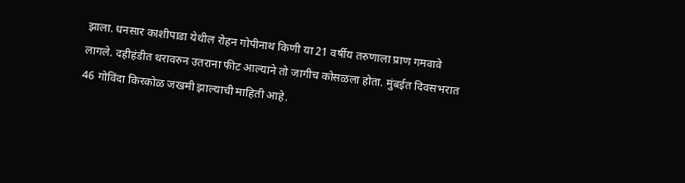झाला. धनसार काशीपाडा येथील रोहन गोपीनाथ किणी या 21 वर्षीय तरुणाला प्राण गमवावे लागले. दहीहंडीत थरावरुन उतराना फीट आल्याने तो जागीच कोसळला होता. मुंबईत दिवसभरात 46 गोविंदा किरकोळ जखमी झाल्याची माहिती आहे.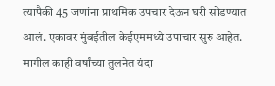त्यापैकी 45 जणांना प्राथमिक उपचार देऊन घरी सोडण्यात आलं. एकावर मुंबईतील केईएममध्ये उपाचार सुरु आहेत. मागील काही वर्षांच्या तुलनेत यंदा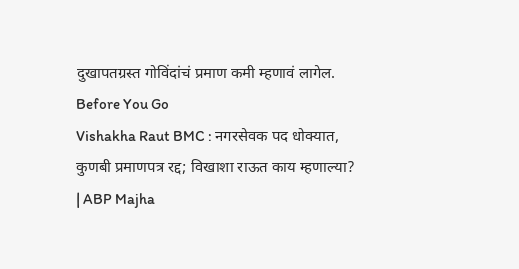दुखापतग्रस्त गोविंदांचं प्रमाण कमी म्हणावं लागेल.
Before You Go
Vishakha Raut BMC : नगरसेवक पद धोक्यात, कुणबी प्रमाणपत्र रद्द; विखाशा राऊत काय म्हणाल्या? | ABP Majha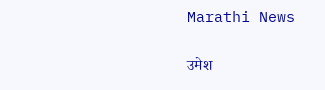Marathi News

उमेश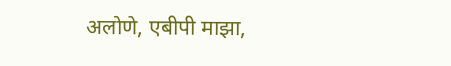अलोणे, एबीपी माझा,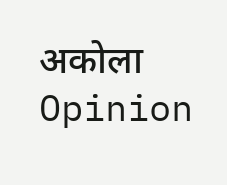अकोला
Opinion